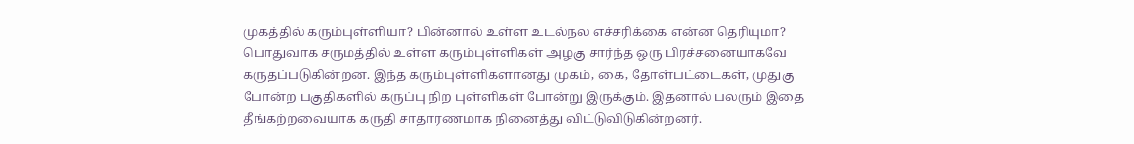முகத்தில் கரும்புள்ளியா? பின்னால் உள்ள உடல்நல எச்சரிக்கை என்ன தெரியுமா?
பொதுவாக சருமத்தில் உள்ள கரும்புள்ளிகள் அழகு சார்ந்த ஒரு பிரச்சனையாகவே கருதப்படுகின்றன. இந்த கரும்புள்ளிகளானது முகம், கை, தோள்பட்டைகள், முதுகு போன்ற பகுதிகளில் கருப்பு நிற புள்ளிகள் போன்று இருக்கும். இதனால் பலரும் இதை தீங்கற்றவையாக கருதி சாதாரணமாக நினைத்து விட்டுவிடுகின்றனர்.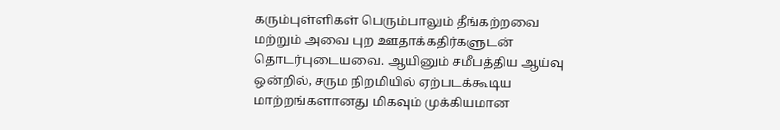கரும்புள்ளிகள் பெரும்பாலும் தீங்கற்றவை மற்றும் அவை புற ஊதாக்கதிர்களுடன் தொடர்புடையவை. ஆயினும் சமீபத்திய ஆய்வு ஒன்றில், சரும நிறமியில் ஏற்படக்கூடிய மாற்றங்களானது மிகவும் முக்கியமான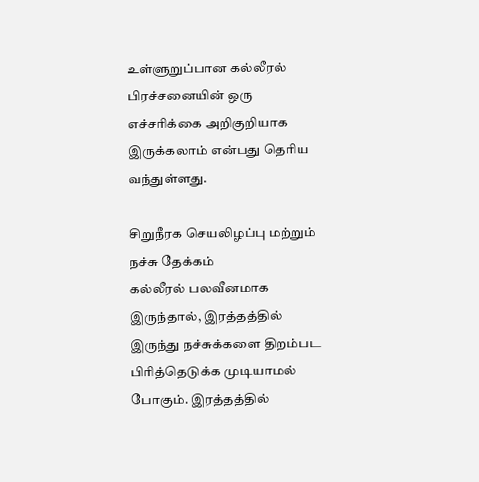உள்ளுறுப்பான கல்லீரல் பிரச்சனையின் ஒரு எச்சரிக்கை அறிகுறியாக இருக்கலாம் என்பது தெரிய வந்துள்ளது.

சிறுநீரக செயலிழப்பு மற்றும் நச்சு தேக்கம்
கல்லீரல் பலவீனமாக இருந்தால், இரத்தத்தில் இருந்து நச்சுக்களை திறம்பட பிரித்தெடுக்க முடியாமல் போகும். இரத்தத்தில்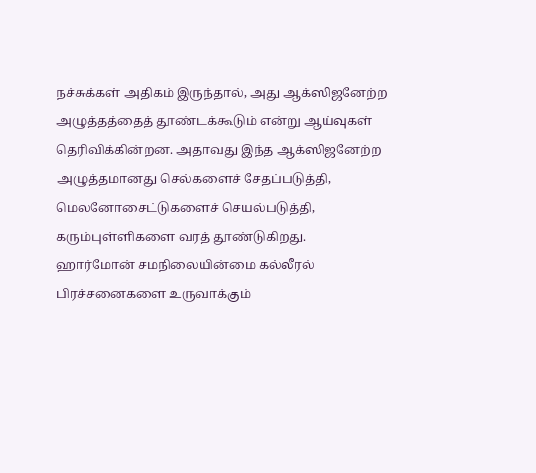நச்சுக்கள் அதிகம் இருந்தால், அது ஆக்ஸிஜனேற்ற அழுத்தத்தைத் தூண்டக்கூடும் என்று ஆய்வுகள் தெரிவிக்கின்றன. அதாவது இந்த ஆக்ஸிஜனேற்ற அழுத்தமானது செல்களைச் சேதப்படுத்தி, மெலனோசைட்டுகளைச் செயல்படுத்தி, கரும்புள்ளிகளை வரத் தூண்டுகிறது.
ஹார்மோன் சமநிலையின்மை கல்லீரல் பிரச்சனைகளை உருவாக்கும்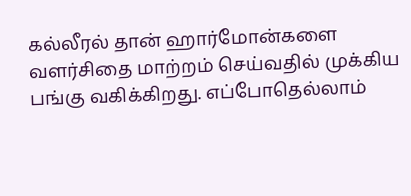கல்லீரல் தான் ஹார்மோன்களை வளர்சிதை மாற்றம் செய்வதில் முக்கிய பங்கு வகிக்கிறது. எப்போதெல்லாம்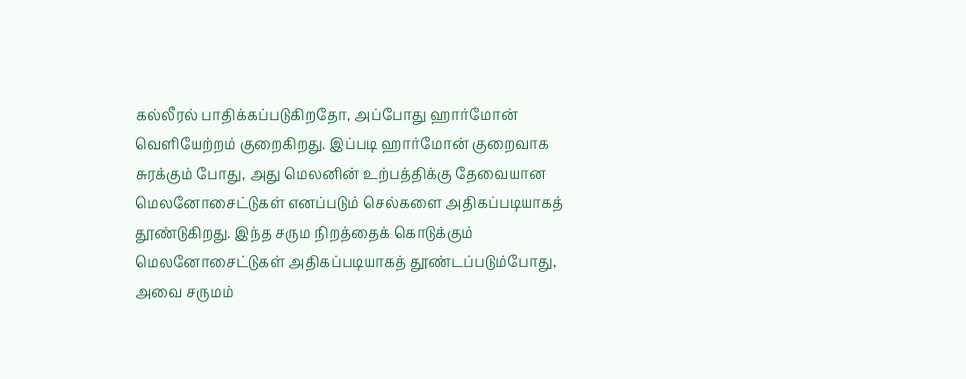கல்லீரல் பாதிக்கப்படுகிறதோ, அப்போது ஹார்மோன் வெளியேற்றம் குறைகிறது. இப்படி ஹார்மோன் குறைவாக சுரக்கும் போது, அது மெலனின் உற்பத்திக்கு தேவையான மெலனோசைட்டுகள் எனப்படும் செல்களை அதிகப்படியாகத் தூண்டுகிறது. இந்த சரும நிறத்தைக் கொடுக்கும் மெலனோசைட்டுகள் அதிகப்படியாகத் தூண்டப்படும்போது, அவை சருமம்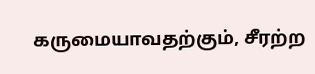கருமையாவதற்கும், சீரற்ற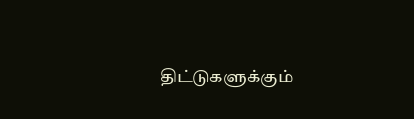திட்டுகளுக்கும்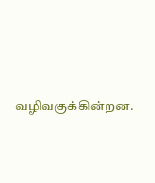வழிவகுக்கின்றன.